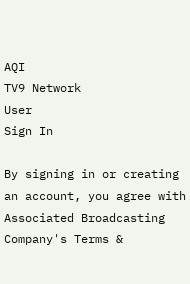AQI
TV9 Network
User
Sign In

By signing in or creating an account, you agree with Associated Broadcasting Company's Terms &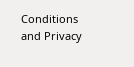Conditions and Privacy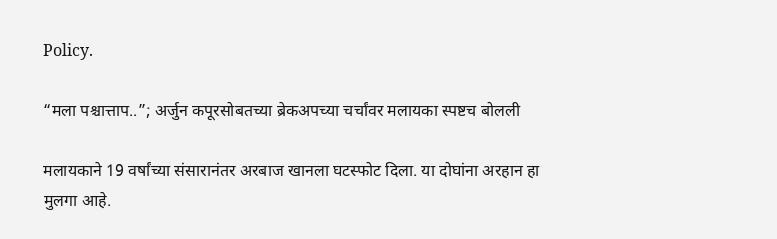Policy.

“मला पश्चात्ताप..”; अर्जुन कपूरसोबतच्या ब्रेकअपच्या चर्चांवर मलायका स्पष्टच बोलली

मलायकाने 19 वर्षांच्या संसारानंतर अरबाज खानला घटस्फोट दिला. या दोघांना अरहान हा मुलगा आहे.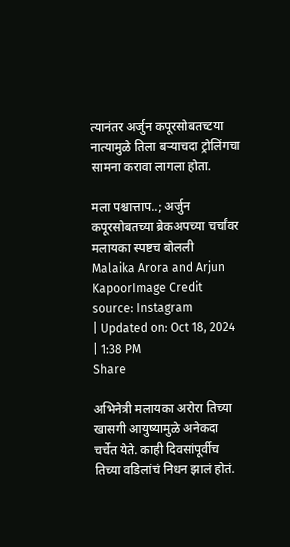त्यानंतर अर्जुन कपूरसोबतच्टया नात्यामुळे तिला बऱ्याचदा ट्रोलिंगचा सामना करावा लागला होता.

मला पश्चात्ताप..; अर्जुन कपूरसोबतच्या ब्रेकअपच्या चर्चांवर मलायका स्पष्टच बोलली
Malaika Arora and Arjun KapoorImage Credit source: Instagram
| Updated on: Oct 18, 2024 | 1:38 PM
Share

अभिनेत्री मलायका अरोरा तिच्या खासगी आयुष्यामुळे अनेकदा चर्चेत येते. काही दिवसांपूर्वीच तिच्या वडिलांचं निधन झालं होतं.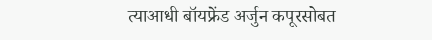त्याआधी बॉयफ्रेंड अर्जुन कपूरसोबत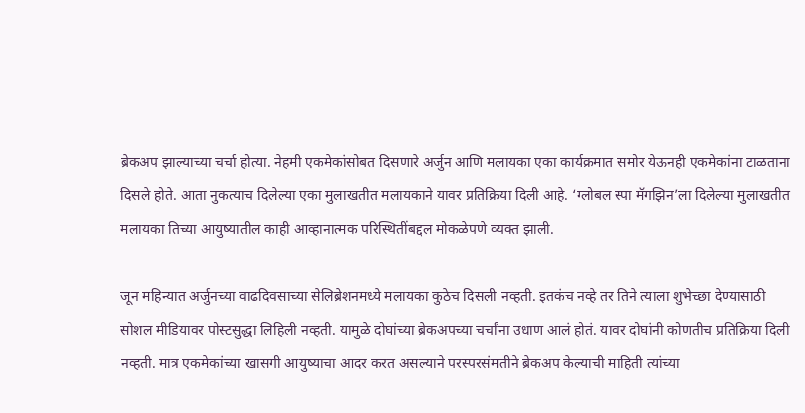ब्रेकअप झाल्याच्या चर्चा होत्या. नेहमी एकमेकांसोबत दिसणारे अर्जुन आणि मलायका एका कार्यक्रमात समोर येऊनही एकमेकांना टाळताना दिसले होते. आता नुकत्याच दिलेल्या एका मुलाखतीत मलायकाने यावर प्रतिक्रिया दिली आहे. ‘ग्लोबल स्पा मॅगझिन’ला दिलेल्या मुलाखतीत मलायका तिच्या आयुष्यातील काही आव्हानात्मक परिस्थितींबद्दल मोकळेपणे व्यक्त झाली.

जून महिन्यात अर्जुनच्या वाढदिवसाच्या सेलिब्रेशनमध्ये मलायका कुठेच दिसली नव्हती. इतकंच नव्हे तर तिने त्याला शुभेच्छा देण्यासाठी सोशल मीडियावर पोस्टसुद्धा लिहिली नव्हती. यामुळे दोघांच्या ब्रेकअपच्या चर्चांना उधाण आलं होतं. यावर दोघांनी कोणतीच प्रतिक्रिया दिली नव्हती. मात्र एकमेकांच्या खासगी आयुष्याचा आदर करत असल्याने परस्परसंमतीने ब्रेकअप केल्याची माहिती त्यांच्या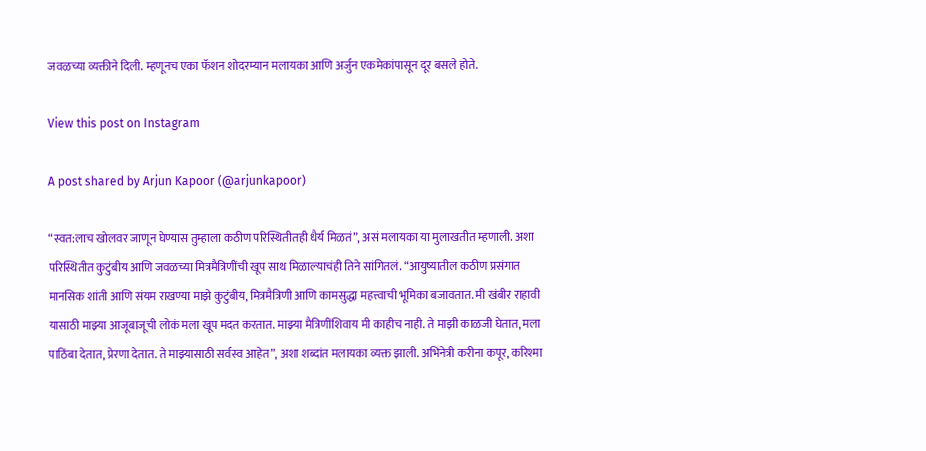जवळच्या व्यक्तीने दिली. म्हणूनच एका फॅशन शोदरम्यान मलायका आणि अर्जुन एकमेकांपासून दूर बसले होते.

View this post on Instagram

A post shared by Arjun Kapoor (@arjunkapoor)

“स्वत:लाच खोलवर जाणून घेण्यास तुम्हाला कठीण परिस्थितीतही धैर्य मिळतं”, असं मलायका या मुलाखतीत म्हणाली. अशा परिस्थितीत कुटुंबीय आणि जवळच्या मित्रमैत्रिणींची खूप साथ मिळाल्याचंही तिने सांगितलं. “आयुष्यातील कठीण प्रसंगात मानसिक शांती आणि संयम राखण्या माझे कुटुंबीय, मित्रमैत्रिणी आणि कामसुद्धा महत्त्वाची भूमिका बजावतात. मी खंबीर राहावी यासाठी माझ्या आजूबाजूची लोकं मला खूप मदत करतात. माझ्या मैत्रिणींशिवाय मी काहीच नाही. ते माझी काळजी घेतात, मला पाठिंबा देतात, प्रेरणा देतात. ते माझ्यासाठी सर्वस्व आहेत”, अशा शब्दांत मलायका व्यक्त झाली. अभिनेत्री करीना कपूर, करिश्मा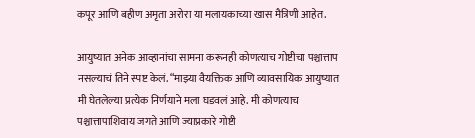कपूर आणि बहीण अमृता अरोरा या मलायकाच्या खास मैत्रिणी आहेत.

आयुष्यात अनेक आव्हानांचा सामना करूनही कोणत्याच गोष्टीचा पश्चात्ताप नसल्याचं तिने स्पष्ट केलं. “माझ्या वैयक्तिक आणि व्यावसायिक आयुष्यात मी घेतलेल्या प्रत्येक निर्णयाने मला घडवलं आहे. मी कोणत्याच पश्चात्तापाशिवाय जगते आणि ज्याप्रकारे गोष्टी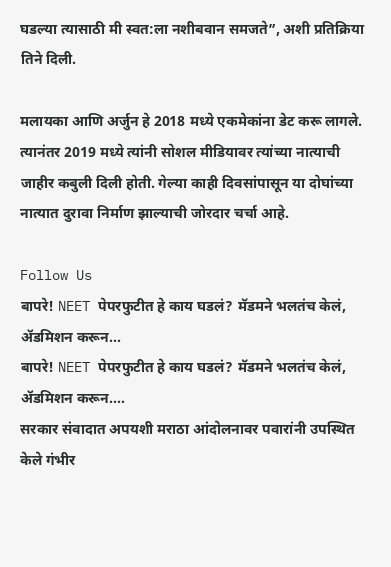घडल्या त्यासाठी मी स्वत:ला नशीबवान समजते”, अशी प्रतिक्रिया तिने दिली.

मलायका आणि अर्जुन हे 2018 मध्ये एकमेकांना डेट करू लागले. त्यानंतर 2019 मध्ये त्यांनी सोशल मीडियावर त्यांच्या नात्याची जाहीर कबुली दिली होती. गेल्या काही दिवसांपासून या दोघांच्या नात्यात दुरावा निर्माण झाल्याची जोरदार चर्चा आहे.

Follow Us
बापरे! NEET पेपरफुटीत हे काय घडलं? मॅडमने भलतंच केलं, ॲडमिशन करून...
बापरे! NEET पेपरफुटीत हे काय घडलं? मॅडमने भलतंच केलं, ॲडमिशन करून....
सरकार संवादात अपयशी मराठा आंदोलनावर पवारांनी उपस्थित केले गंभीर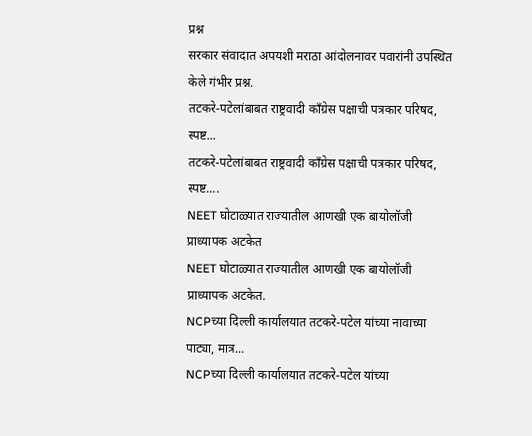प्रश्न
सरकार संवादात अपयशी मराठा आंदोलनावर पवारांनी उपस्थित केले गंभीर प्रश्न.
तटकरे-पटेलांबाबत राष्ट्रवादी कॉंग्रेस पक्षाची पत्रकार परिषद, स्पष्ट...
तटकरे-पटेलांबाबत राष्ट्रवादी कॉंग्रेस पक्षाची पत्रकार परिषद, स्पष्ट....
NEET घोटाळ्यात राज्यातील आणखी एक बायोलॉजी प्राध्यापक अटकेत
NEET घोटाळ्यात राज्यातील आणखी एक बायोलॉजी प्राध्यापक अटकेत.
NCPच्या दिल्ली कार्यालयात तटकरे-पटेल यांच्या नावाच्या पाट्या, मात्र...
NCPच्या दिल्ली कार्यालयात तटकरे-पटेल यांच्या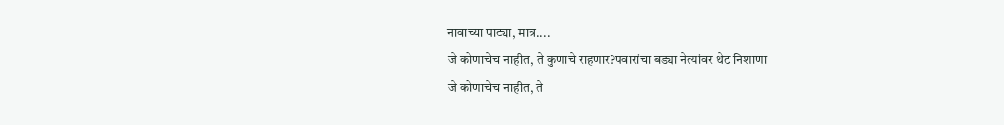नावाच्या पाट्या, मात्र....
जे कोणाचेच नाहीत, ते कुणाचे राहणार?पवारांचा बड्या नेत्यांवर थेट निशाणा
जे कोणाचेच नाहीत, ते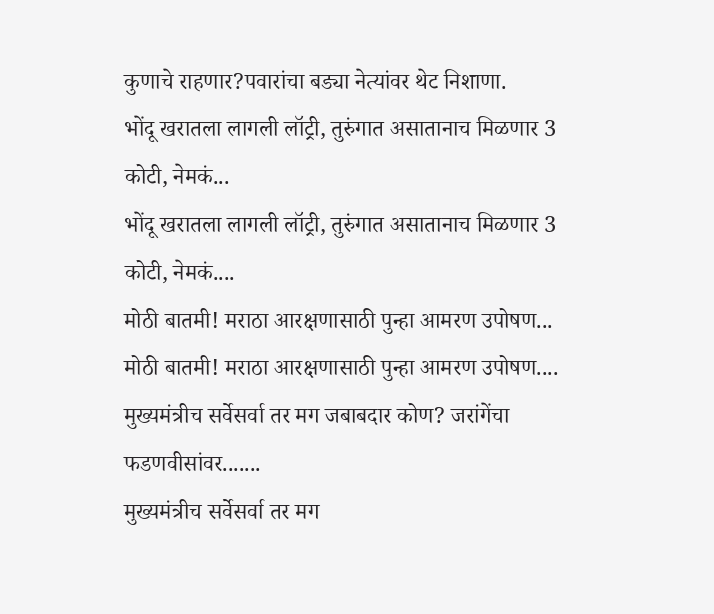कुणाचे राहणार?पवारांचा बड्या नेत्यांवर थेट निशाणा.
भोंदू खरातला लागली लॉट्री, तुरुंगात असातानाच मिळणार 3 कोटी, नेमकं...
भोंदू खरातला लागली लॉट्री, तुरुंगात असातानाच मिळणार 3 कोटी, नेमकं....
मोठी बातमी! मराठा आरक्षणासाठी पुन्हा आमरण उपोषण...
मोठी बातमी! मराठा आरक्षणासाठी पुन्हा आमरण उपोषण....
मुख्यमंत्रीच सर्वेसर्वा तर मग जबाबदार कोण? जरांगेंचा फडणवीसांवर.......
मुख्यमंत्रीच सर्वेसर्वा तर मग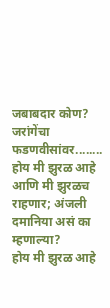जबाबदार कोण? जरांगेंचा फडणवीसांवर........
होय मी झुरळ आहे आणि मी झुरळच राहणार; अंजली दमानिया असं का म्हणाल्या?
होय मी झुरळ आहे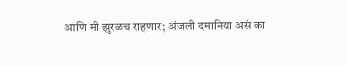आणि मी झुरळच राहणार; अंजली दमानिया असं का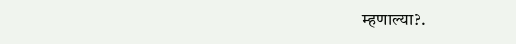म्हणाल्या?.